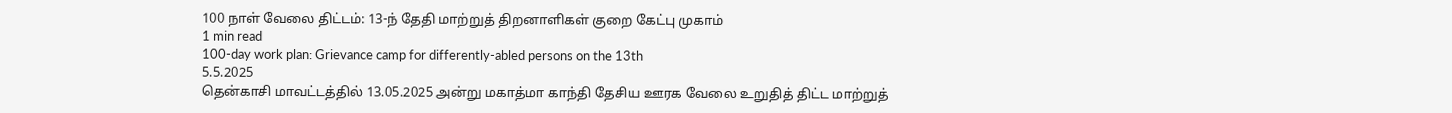100 நாள் வேலை திட்டம்: 13-ந் தேதி மாற்றுத் திறனாளிகள் குறை கேட்பு முகாம்
1 min read
100-day work plan: Grievance camp for differently-abled persons on the 13th
5.5.2025
தென்காசி மாவட்டத்தில் 13.05.2025 அன்று மகாத்மா காந்தி தேசிய ஊரக வேலை உறுதித் திட்ட மாற்றுத்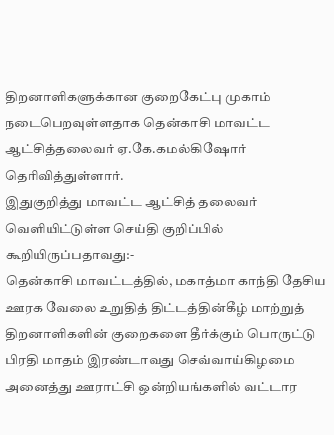திறனாளிகளுக்கான குறைகேட்பு முகாம் நடைபெறவுள்ளதாக தென்காசி மாவட்ட ஆட்சித்தலைவர் ஏ.கே.கமல்கிஷோர் தெரிவித்துள்ளார்.
இதுகுறித்து மாவட்ட ஆட்சித் தலைவர் வெளியிட்டுள்ள செய்தி குறிப்பில் கூறியிருப்பதாவது:-
தென்காசி மாவட்டத்தில், மகாத்மா காந்தி தேசிய ஊரக வேலை உறுதித் திட்டத்தின்கீழ் மாற்றுத் திறனாளிகளின் குறைகளை தீர்க்கும் பொருட்டு பிரதி மாதம் இரண்டாவது செவ்வாய்கிழமை அனைத்து ஊராட்சி ஒன்றியங்களில் வட்டார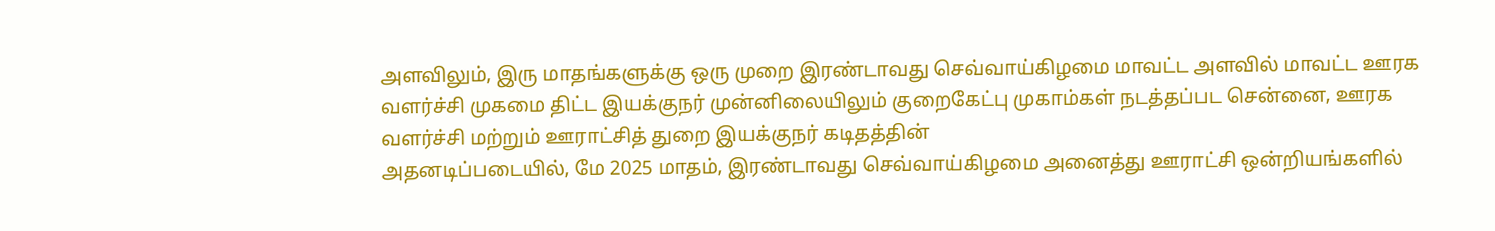அளவிலும், இரு மாதங்களுக்கு ஒரு முறை இரண்டாவது செவ்வாய்கிழமை மாவட்ட அளவில் மாவட்ட ஊரக வளர்ச்சி முகமை திட்ட இயக்குநர் முன்னிலையிலும் குறைகேட்பு முகாம்கள் நடத்தப்பட சென்னை, ஊரக வளர்ச்சி மற்றும் ஊராட்சித் துறை இயக்குநர் கடிதத்தின்
அதனடிப்படையில், மே 2025 மாதம், இரண்டாவது செவ்வாய்கிழமை அனைத்து ஊராட்சி ஒன்றியங்களில்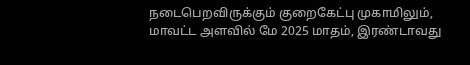நடைபெறவிருக்கும் குறைகேட்பு முகாமிலும், மாவட்ட அளவில் மே 2025 மாதம், இரண்டாவது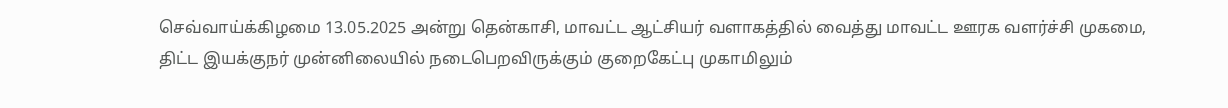செவ்வாய்க்கிழமை 13.05.2025 அன்று தென்காசி, மாவட்ட ஆட்சியர் வளாகத்தில் வைத்து மாவட்ட ஊரக வளர்ச்சி முகமை, திட்ட இயக்குநர் முன்னிலையில் நடைபெறவிருக்கும் குறைகேட்பு முகாமிலும்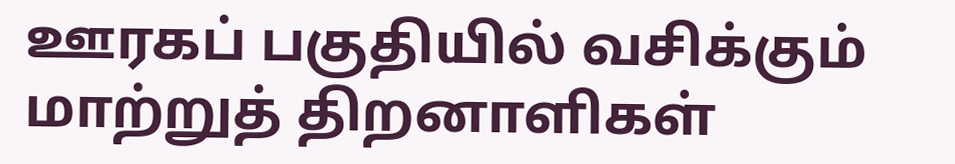ஊரகப் பகுதியில் வசிக்கும் மாற்றுத் திறனாளிகள்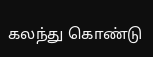கலந்து கொண்டு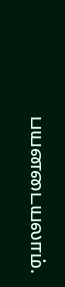பயனடையலாம்.